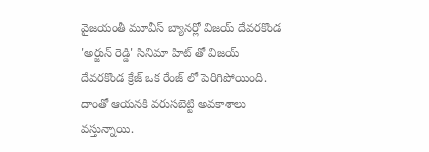వైజయంతీ మూవీస్ బ్యానర్లో విజయ్ దేవరకొండ
'అర్జున్ రెడ్డి' సినిమా హిట్ తో విజయ్ దేవరకొండ క్రేజ్ ఒక రేంజ్ లో పెరిగిపోయింది. దాంతో ఆయనకి వరుసబెట్టి అవకాశాలు వస్తున్నాయి.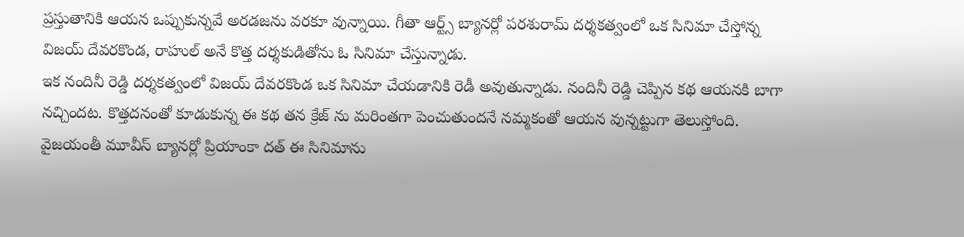ప్రస్తుతానికి ఆయన ఒప్పుకున్నవే అరడజను వరకూ వున్నాయి. గీతా ఆర్ట్స్ బ్యానర్లో పరశురామ్ దర్శకత్వంలో ఒక సినిమా చేస్తోన్న విజయ్ దేవరకొండ, రాహుల్ అనే కొత్త దర్శకుడితోను ఓ సినిమా చేస్తున్నాడు.
ఇక నందినీ రెడ్డి దర్శకత్వంలో విజయ్ దేవరకొండ ఒక సినిమా చేయడానికి రెడీ అవుతున్నాడు. నందినీ రెడ్డి చెప్పిన కథ ఆయనకి బాగా నచ్చిందట. కొత్తదనంతో కూడుకున్న ఈ కథ తన క్రేజ్ ను మరింతగా పెంచుతుందనే నమ్మకంతో ఆయన వున్నట్టుగా తెలుస్తోంది. వైజయంతీ మూవీస్ బ్యానర్లో ప్రియాంకా దత్ ఈ సినిమాను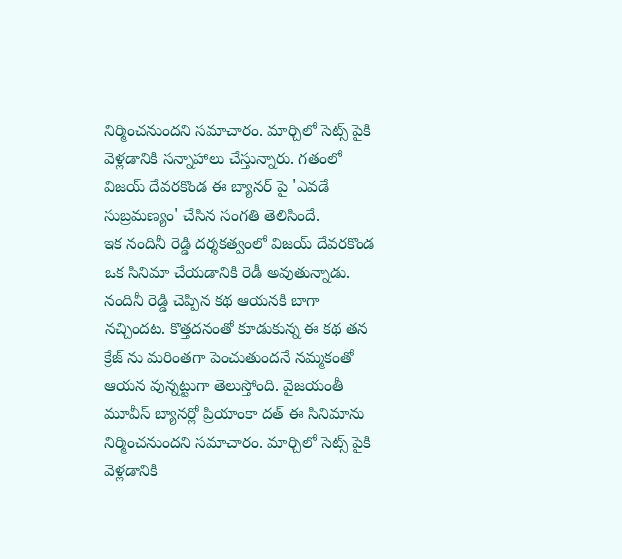నిర్మించనుందని సమాచారం. మార్చిలో సెట్స్ పైకి వెళ్లడానికి సన్నాహాలు చేస్తున్నారు. గతంలో విజయ్ దేవరకొండ ఈ బ్యానర్ పై 'ఎవడే సుబ్రమణ్యం' చేసిన సంగతి తెలిసిందే.
ఇక నందినీ రెడ్డి దర్శకత్వంలో విజయ్ దేవరకొండ ఒక సినిమా చేయడానికి రెడీ అవుతున్నాడు. నందినీ రెడ్డి చెప్పిన కథ ఆయనకి బాగా నచ్చిందట. కొత్తదనంతో కూడుకున్న ఈ కథ తన క్రేజ్ ను మరింతగా పెంచుతుందనే నమ్మకంతో ఆయన వున్నట్టుగా తెలుస్తోంది. వైజయంతీ మూవీస్ బ్యానర్లో ప్రియాంకా దత్ ఈ సినిమాను నిర్మించనుందని సమాచారం. మార్చిలో సెట్స్ పైకి వెళ్లడానికి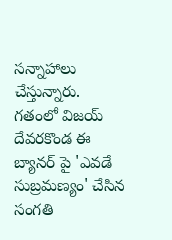సన్నాహాలు చేస్తున్నారు. గతంలో విజయ్ దేవరకొండ ఈ బ్యానర్ పై 'ఎవడే సుబ్రమణ్యం' చేసిన సంగతి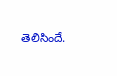తెలిసిందే.